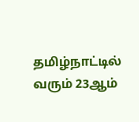தமிழ்நாட்டில் வரும் 23ஆம்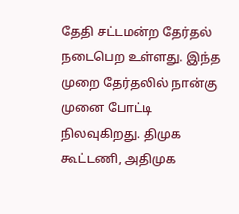தேதி சட்டமன்ற தேர்தல் நடைபெற உள்ளது. இந்த முறை தேர்தலில் நான்கு முனை போட்டி நிலவுகிறது. திமுக கூட்டணி, அதிமுக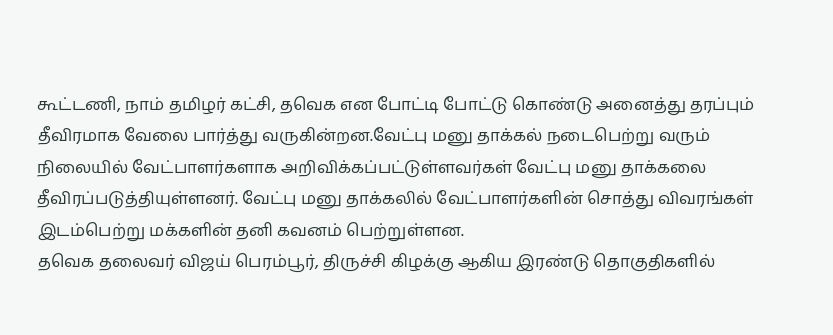கூட்டணி, நாம் தமிழர் கட்சி, தவெக என போட்டி போட்டு கொண்டு அனைத்து தரப்பும் தீவிரமாக வேலை பார்த்து வருகின்றன.வேட்பு மனு தாக்கல் நடைபெற்று வரும் நிலையில் வேட்பாளர்களாக அறிவிக்கப்பட்டுள்ளவர்கள் வேட்பு மனு தாக்கலை தீவிரப்படுத்தியுள்ளனர். வேட்பு மனு தாக்கலில் வேட்பாளர்களின் சொத்து விவரங்கள் இடம்பெற்று மக்களின் தனி கவனம் பெற்றுள்ளன.
தவெக தலைவர் விஜய் பெரம்பூர், திருச்சி கிழக்கு ஆகிய இரண்டு தொகுதிகளில்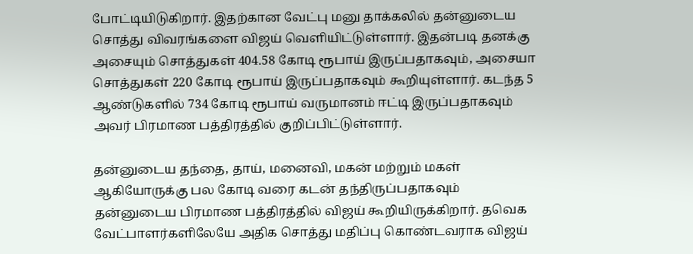போட்டியிடுகிறார். இதற்கான வேட்பு மனு தாக்கலில் தன்னுடைய சொத்து விவரங்களை விஜய் வெளியிட்டுள்ளார். இதன்படி தனக்கு அசையும் சொத்துகள் 404.58 கோடி ரூபாய் இருப்பதாகவும், அசையா சொத்துகள் 220 கோடி ரூபாய் இருப்பதாகவும் கூறியுள்ளார். கடந்த 5 ஆண்டுகளில் 734 கோடி ரூபாய் வருமானம் ஈட்டி இருப்பதாகவும் அவர் பிரமாண பத்திரத்தில் குறிப்பிட்டுள்ளார்.

தன்னுடைய தந்தை, தாய், மனைவி, மகன் மற்றும் மகள் ஆகியோருக்கு பல கோடி வரை கடன் தந்திருப்பதாகவும் தன்னுடைய பிரமாண பத்திரத்தில் விஜய் கூறியிருக்கிறார். தவெக வேட்பாளர்களிலேயே அதிக சொத்து மதிப்பு கொண்டவராக விஜய்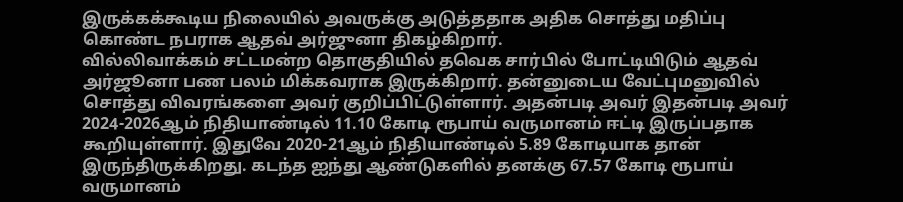இருக்கக்கூடிய நிலையில் அவருக்கு அடுத்ததாக அதிக சொத்து மதிப்பு கொண்ட நபராக ஆதவ் அர்ஜுனா திகழ்கிறார்.
வில்லிவாக்கம் சட்டமன்ற தொகுதியில் தவெக சார்பில் போட்டியிடும் ஆதவ் அர்ஜூனா பண பலம் மிக்கவராக இருக்கிறார். தன்னுடைய வேட்புமனுவில் சொத்து விவரங்களை அவர் குறிப்பிட்டுள்ளார். அதன்படி அவர் இதன்படி அவர் 2024-2026ஆம் நிதியாண்டில் 11.10 கோடி ரூபாய் வருமானம் ஈட்டி இருப்பதாக கூறியுள்ளார். இதுவே 2020-21ஆம் நிதியாண்டில் 5.89 கோடியாக தான் இருந்திருக்கிறது. கடந்த ஐந்து ஆண்டுகளில் தனக்கு 67.57 கோடி ரூபாய் வருமானம்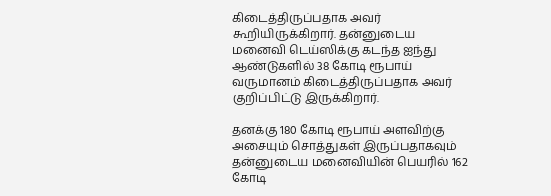கிடைத்திருப்பதாக அவர் கூறியிருக்கிறார். தன்னுடைய மனைவி டெய்ஸிக்கு கடந்த ஐந்து ஆண்டுகளில் 38 கோடி ரூபாய் வருமானம் கிடைத்திருப்பதாக அவர் குறிப்பிட்டு இருக்கிறார்.

தனக்கு 180 கோடி ரூபாய் அளவிற்கு அசையும் சொத்துகள் இருப்பதாகவும் தன்னுடைய மனைவியின் பெயரில் 162 கோடி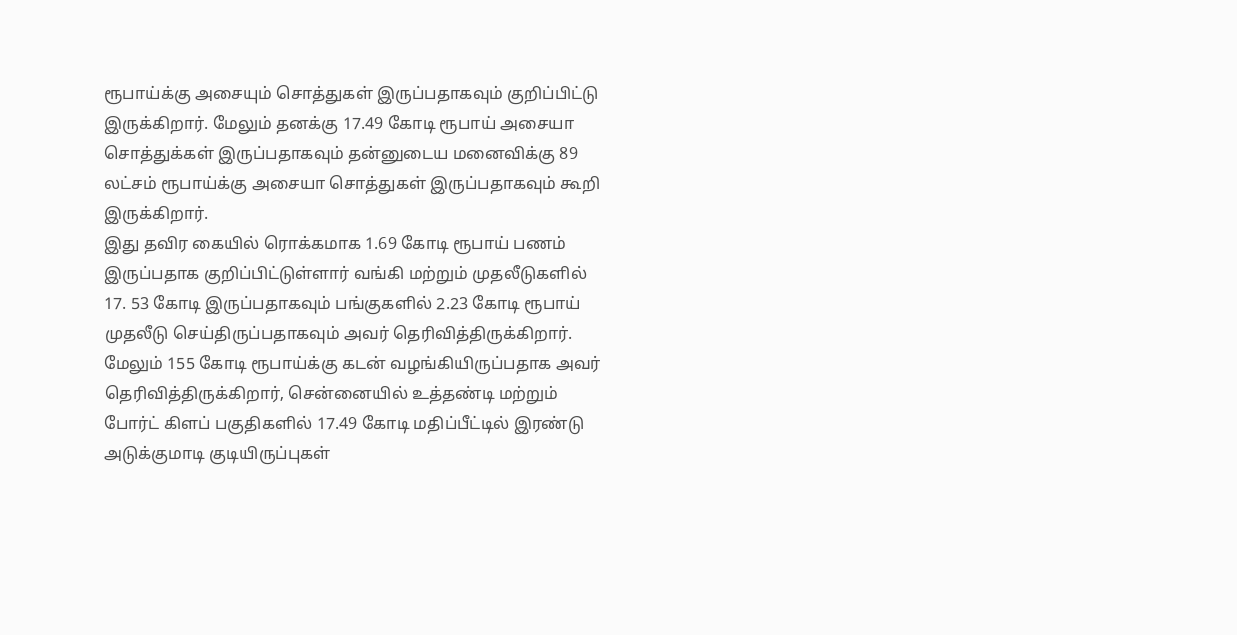ரூபாய்க்கு அசையும் சொத்துகள் இருப்பதாகவும் குறிப்பிட்டு இருக்கிறார். மேலும் தனக்கு 17.49 கோடி ரூபாய் அசையா சொத்துக்கள் இருப்பதாகவும் தன்னுடைய மனைவிக்கு 89 லட்சம் ரூபாய்க்கு அசையா சொத்துகள் இருப்பதாகவும் கூறி இருக்கிறார்.
இது தவிர கையில் ரொக்கமாக 1.69 கோடி ரூபாய் பணம் இருப்பதாக குறிப்பிட்டுள்ளார் வங்கி மற்றும் முதலீடுகளில் 17. 53 கோடி இருப்பதாகவும் பங்குகளில் 2.23 கோடி ரூபாய் முதலீடு செய்திருப்பதாகவும் அவர் தெரிவித்திருக்கிறார். மேலும் 155 கோடி ரூபாய்க்கு கடன் வழங்கியிருப்பதாக அவர் தெரிவித்திருக்கிறார், சென்னையில் உத்தண்டி மற்றும் போர்ட் கிளப் பகுதிகளில் 17.49 கோடி மதிப்பீட்டில் இரண்டு அடுக்குமாடி குடியிருப்புகள்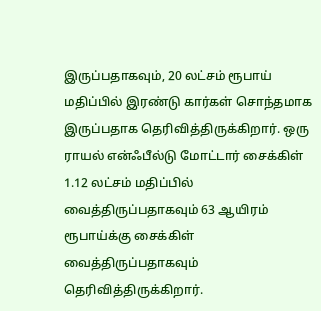இருப்பதாகவும், 20 லட்சம் ரூபாய் மதிப்பில் இரண்டு கார்கள் சொந்தமாக இருப்பதாக தெரிவித்திருக்கிறார். ஒரு ராயல் என்ஃபீல்டு மோட்டார் சைக்கிள் 1.12 லட்சம் மதிப்பில் வைத்திருப்பதாகவும் 63 ஆயிரம் ரூபாய்க்கு சைக்கிள் வைத்திருப்பதாகவும் தெரிவித்திருக்கிறார்.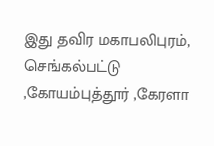இது தவிர மகாபலிபுரம், செங்கல்பட்டு ,கோயம்புத்தூர் ,கேரளா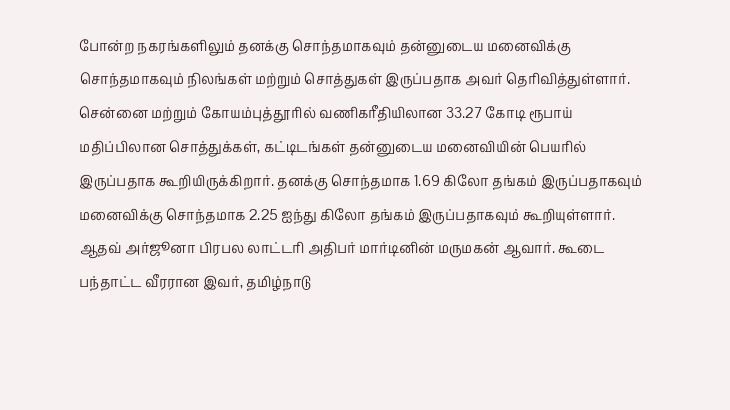போன்ற நகரங்களிலும் தனக்கு சொந்தமாகவும் தன்னுடைய மனைவிக்கு சொந்தமாகவும் நிலங்கள் மற்றும் சொத்துகள் இருப்பதாக அவர் தெரிவித்துள்ளார். சென்னை மற்றும் கோயம்புத்தூரில் வணிகரீதியிலான 33.27 கோடி ரூபாய் மதிப்பிலான சொத்துக்கள், கட்டிடங்கள் தன்னுடைய மனைவியின் பெயரில் இருப்பதாக கூறியிருக்கிறார். தனக்கு சொந்தமாக 1.69 கிலோ தங்கம் இருப்பதாகவும் மனைவிக்கு சொந்தமாக 2.25 ஐந்து கிலோ தங்கம் இருப்பதாகவும் கூறியுள்ளார்.
ஆதவ் அர்ஜூனா பிரபல லாட்டரி அதிபர் மார்டினின் மருமகன் ஆவார். கூடை பந்தாட்ட வீரரான இவர், தமிழ்நாடு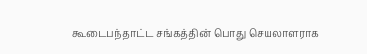கூடைபந்தாட்ட சங்கத்தின் பொது செயலாளராக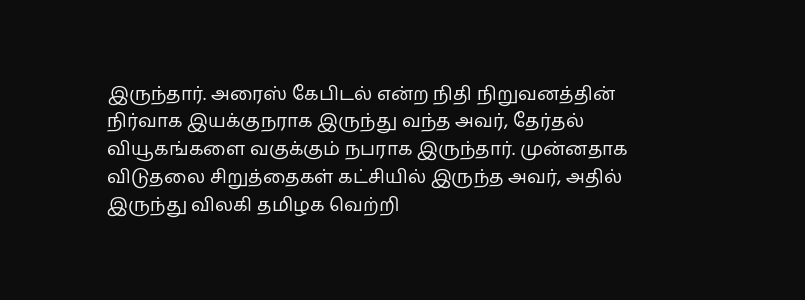இருந்தார். அரைஸ் கேபிடல் என்ற நிதி நிறுவனத்தின் நிர்வாக இயக்குநராக இருந்து வந்த அவர், தேர்தல் வியூகங்களை வகுக்கும் நபராக இருந்தார். முன்னதாக விடுதலை சிறுத்தைகள் கட்சியில் இருந்த அவர், அதில் இருந்து விலகி தமிழக வெற்றி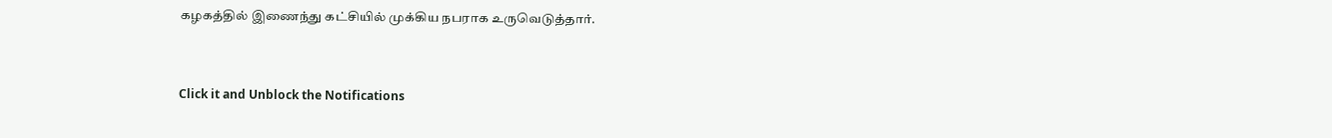கழகத்தில் இணைந்து கட்சியில் முக்கிய நபராக உருவெடுத்தார்.


Click it and Unblock the Notifications